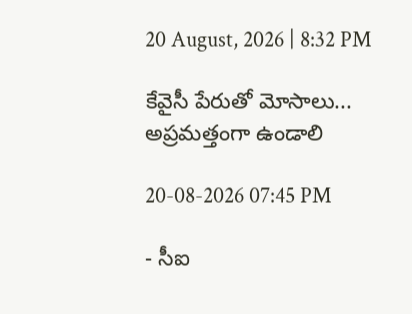20 August, 2026 | 8:32 PM

కేవైసీ పేరుతో మోసాలు... అప్రమత్తంగా ఉండాలి

20-08-2026 07:45 PM

- సీఐ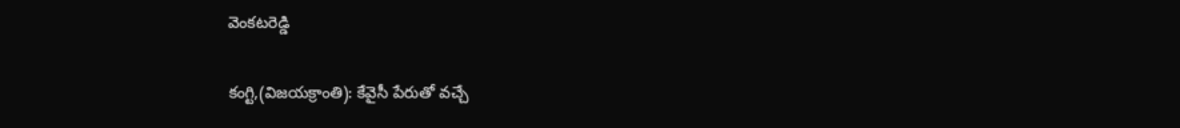వెంకటరెడ్డి

కంగ్టి,(విజయక్రాంతి): కేవైసీ పేరుతో వచ్చే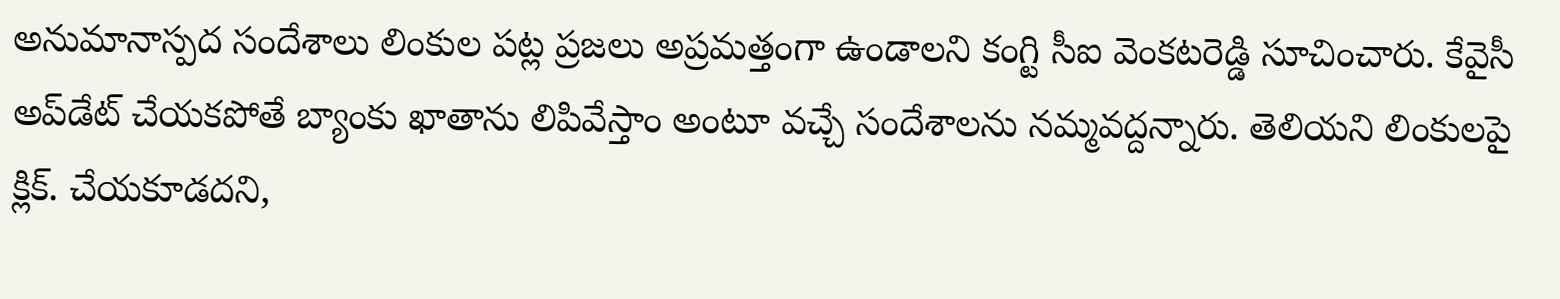అనుమానాస్పద సందేశాలు లింకుల పట్ల ప్రజలు అప్రమత్తంగా ఉండాలని కంగ్టి సీఐ వెంకటరెడ్డి సూచించారు. కేవైసీ అప్‌డేట్ చేయకపోతే బ్యాంకు ఖాతాను లిపివేస్తాం అంటూ వచ్చే సందేశాలను నమ్మవద్దన్నారు. తెలియని లింకులపై క్లిక్. చేయకూడదని,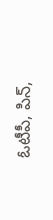ఓటీపీ, పిన్‌,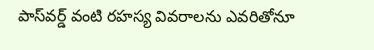పాస్‌వర్డ్ వంటి రహస్య వివరాలను ఎవరితోనూ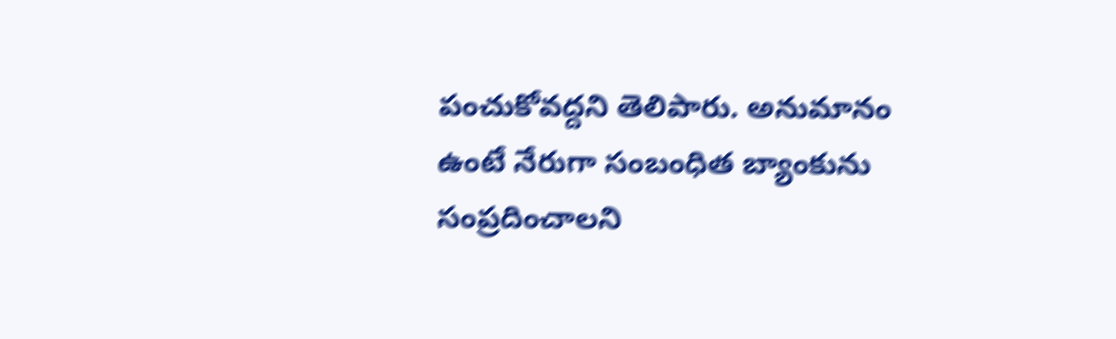పంచుకోవద్దని తెలిపారు. అనుమానం ఉంటే నేరుగా సంబంధిత బ్యాంకును సంప్రదించాలని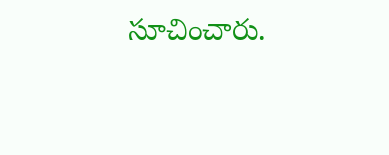సూచించారు.